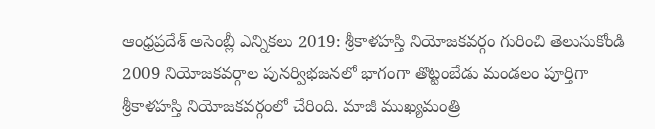ఆంధ్రప్రదేశ్ అసెంబ్లీ ఎన్నికలు 2019: శ్రీకాళహస్తి నియోజకవర్గం గురించి తెలుసుకోండి
2009 నియోజకవర్గాల పునర్విభజనలో భాగంగా తొట్టంబేడు మండలం పూర్తిగా శ్రీకాళహస్తి నియోజకవర్గంలో చేరింది. మాజీ ముఖ్యమంత్రి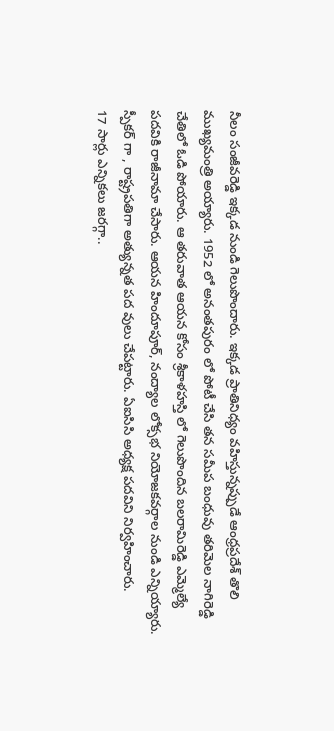నీలం సంజీవరెడ్డి ఇక్కడ నుండి గెలుపొందారు. ఇక్కడ ప్రాతినిధ్యం వహిస్తున్నప్పుడే ఆంధ్రప్రదేశ్ తొలి ముఖ్యమంత్రి అయ్యారు. 1952 లో అనంతపురం లో పోటీ చేసి తన సమీప బంధువు తరిమెల నాగిరెడ్డి చేతిలో ఓడి పోయారు. ఆ తరువాత ఆయన కోసం శ్రీకాళహస్తి లో గెలుపొందిన బలరామిరెడ్డి ఎమ్మెల్యే పదవికి రాజీనామా చేసారు. ఆయన హిందూపూర్, నంద్యాల లోక్సభ నియోజకవర్గాల నుండి ఎన్నియ్యారు. స్పీకర్ గా , రాష్ట్రపతిగా అత్యున్నత పద వులు చేపట్టారు. ఏఐసిసి అధ్యక్ష పదవిని నిర్వహించారు.
17 సార్లు ఎన్నికలు జరగ్గా..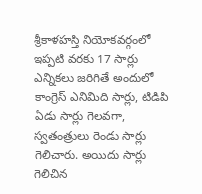శ్రీకాళహస్తి నియోకవర్గంలో ఇప్పటి వరకు 17 సార్లు ఎన్నికలు జరిగితే అందులో కాంగ్రెస్ ఎనిమిది సార్లు, టిడిపి ఏడు సార్లు గెలవగా, స్వతంత్రులు రెండు సార్లు గెలిచారు. అయిదు సార్లు గెలిచిన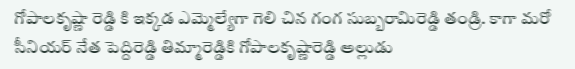గోపాలకృష్ణా రెడ్డి కి ఇక్కడ ఎమ్మెల్యేగా గెలి చిన గంగ సుబ్బరామిరెడ్డి తండ్రి. కాగా మరో సీనియర్ నేత పెద్దిరెడ్డి తిమ్మారెడ్డికి గోపాలకృష్ణారెడ్డి అల్లుడు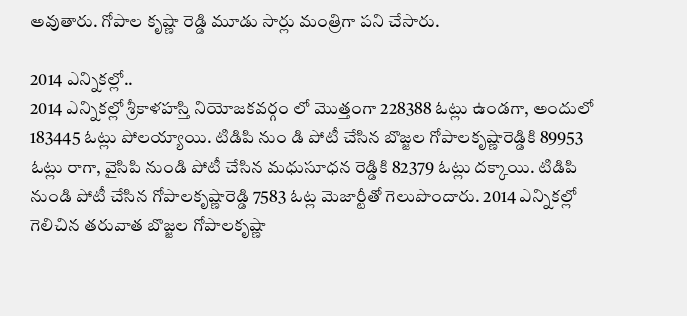అవుతారు. గోపాల కృష్ణా రెడ్డి మూడు సార్లు మంత్రిగా పని చేసారు.

2014 ఎన్నికల్లో..
2014 ఎన్నికల్లో శ్రీకాళహస్తి నియోజకవర్గం లో మొత్తంగా 228388 ఓట్లు ఉండగా, అందులో 183445 ఓట్లు పోలయ్యాయి. టిడిపి నుం డి పోటీ చేసిన బొజ్జల గోపాలకృష్ణారెడ్డికి 89953 ఓట్లు రాగా, వైసిపి నుండి పోటీ చేసిన మధుసూధన రెడ్డికి 82379 ఓట్లు దక్కాయి. టిడిపి నుండి పోటీ చేసిన గోపాలకృష్ణారెడ్డి 7583 ఓట్ల మెజార్టీతో గెలుపొందారు. 2014 ఎన్నికల్లో గెలిచిన తరువాత బొజ్జల గోపాలకృష్ణా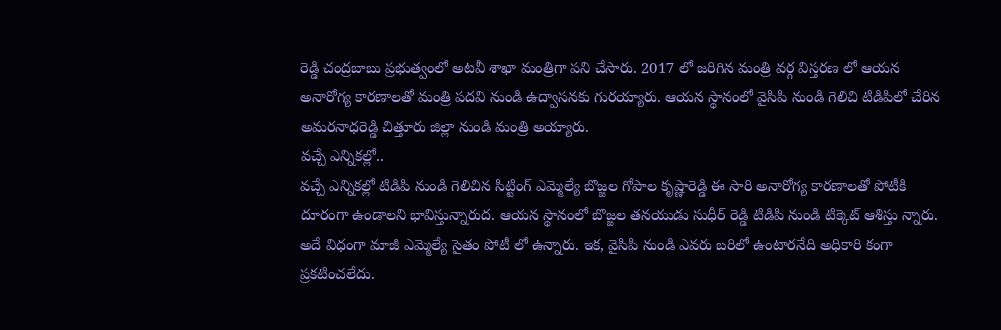రెడ్డి చంద్రబాబు ప్రభుత్వంలో అటవీ శాఖా మంత్రిగా పని చేసారు. 2017 లో జరిగిన మంత్రి వర్గ విస్తరణ లో ఆయన అనారోగ్య కారణాలతో మంత్రి పదవి నుండి ఉద్వాసనకు గురయ్యారు. ఆయన స్థానంలో వైసిపి నుండి గెలిచి టిడిపిలో చేరిన అమరనాధరెడ్డి చిత్తూరు జిల్లా నుండి మంత్రి అయ్యారు.
వచ్చే ఎన్నికల్లో..
వచ్చే ఎన్నికల్లో టిడిపి నుండి గెలిచిన సిట్టింగ్ ఎమ్మెల్యే బొజ్జల గోపాల కృష్ణారెడ్డి ఈ సారి అనారోగ్య కారణాలతో పోటీకి దూరంగా ఉండాలని భావిస్తున్నారుద. ఆయన స్థానంలో బొజ్జల తనయుడు సుధీర్ రెడ్డి టిడిపి నుండి టిక్కెట్ ఆశిస్తు న్నారు. అదే విధంగా మాజీ ఎమ్మెల్యే సైతం పోటీ లో ఉన్నారు. ఇక, వైసిపి నుండి ఎవరు బరిలో ఉంటారనేది అధికారి కంగా ప్రకటించలేదు.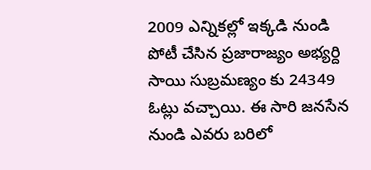2009 ఎన్నికల్లో ఇక్కడి నుండి పోటీ చేసిన ప్రజారాజ్యం అభ్యర్ది సాయి సుబ్రమణ్యం కు 24349 ఓట్లు వచ్చాయి. ఈ సారి జనసేన నుండి ఎవరు బరిలో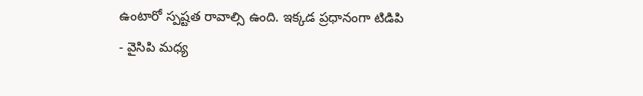ఉంటారో స్పష్టత రావాల్సి ఉంది. ఇక్కడ ప్రధానంగా టిడిపి - వైసిపి మధ్య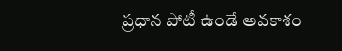ప్రధాన పోటీ ఉండే అవకాశం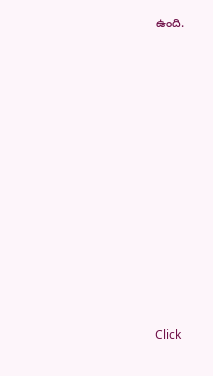ఉంది.












Click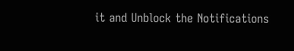it and Unblock the Notifications